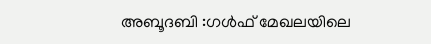അബൂദബി :ഗള്‍ഫ് മേഖലയിലെ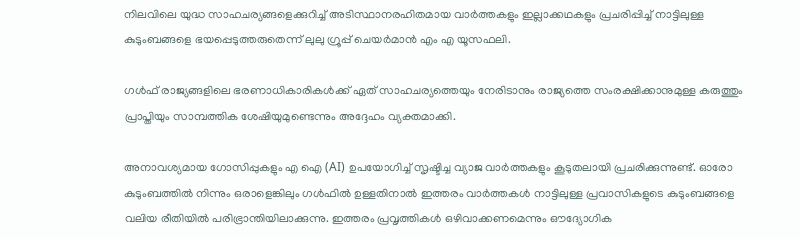നിലവിലെ യുദ്ധ സാഹചര്യങ്ങളെക്കുറിച്ച്‌ അടിസ്ഥാനരഹിതമായ വാര്‍ത്തകളും ഇല്ലാക്കഥകളും പ്രചരിപ്പിച്ച്‌ നാട്ടിലുള്ള കുടുംബങ്ങളെ ഭയപ്പെടുത്തരുതെന്ന് ലുലു ഗ്രൂപ്പ് ചെയര്‍മാന്‍ എം എ യൂസഫലി.

ഗള്‍ഫ് രാജ്യങ്ങളിലെ ഭരണാധികാരികള്‍ക്ക് ഏത് സാഹചര്യത്തെയും നേരിടാനും രാജ്യത്തെ സംരക്ഷിക്കാനുമുള്ള കരുത്തും പ്രാപ്തിയും സാമ്പത്തിക ശേഷിയുമുണ്ടെന്നും അദ്ദേഹം വ്യക്തമാക്കി.

അനാവശ്യമായ ഗോസിപ്പുകളും എ ഐ (AI) ഉപയോഗിച്ച്‌ സൃഷ്ടിച്ച വ്യാജ വാര്‍ത്തകളും കൂടുതലായി പ്രചരിക്കുന്നുണ്ട്. ഓരോ കുടുംബത്തില്‍ നിന്നും ഒരാളെങ്കിലും ഗള്‍ഫില്‍ ഉള്ളതിനാല്‍ ഇത്തരം വാര്‍ത്തകള്‍ നാട്ടിലുള്ള പ്രവാസികളുടെ കുടുംബങ്ങളെ വലിയ രീതിയില്‍ പരിഭ്രാന്തിയിലാക്കുന്നു. ഇത്തരം പ്രവൃത്തികള്‍ ഒഴിവാക്കണമെന്നും ഔദ്യോഗിക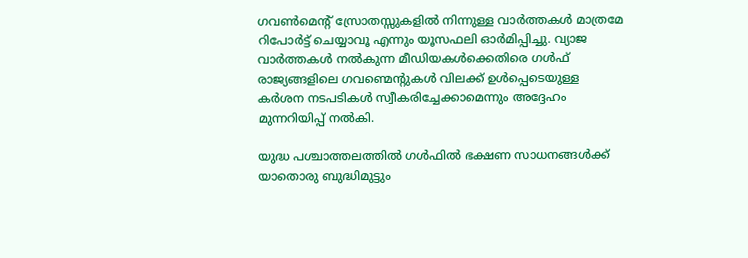ഗവണ്‍മെന്റ് സ്രോതസ്സുകളില്‍ നിന്നുള്ള വാര്‍ത്തകള്‍ മാത്രമേ റിപോര്‍ട്ട് ചെയ്യാവൂ എന്നും യൂസഫലി ഓര്‍മിപ്പിച്ചു. വ്യാജ വാര്‍ത്തകള്‍ നല്‍കുന്ന മീഡിയകള്‍ക്കെതിരെ ഗള്‍ഫ് രാജ്യങ്ങളിലെ ഗവണ്മെന്റുകള്‍ വിലക്ക് ഉള്‍പ്പെടെയുള്ള കര്‍ശന നടപടികള്‍ സ്വീകരിച്ചേക്കാമെന്നും അദ്ദേഹം മുന്നറിയിപ്പ് നല്‍കി.

യുദ്ധ പശ്ചാത്തലത്തില്‍ ഗള്‍ഫില്‍ ഭക്ഷണ സാധനങ്ങള്‍ക്ക് യാതൊരു ബുദ്ധിമുട്ടും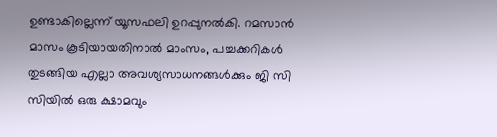ഉണ്ടാകില്ലെന്ന് യൂസഫലി ഉറപ്പുനല്‍കി. റമസാന്‍ മാസം കൂടിയായതിനാല്‍ മാംസം, പച്ചക്കറികള്‍ തുടങ്ങിയ എല്ലാ അവശ്യസാധനങ്ങള്‍ക്കും ജി സി സിയില്‍ ഒരു ക്ഷാമവും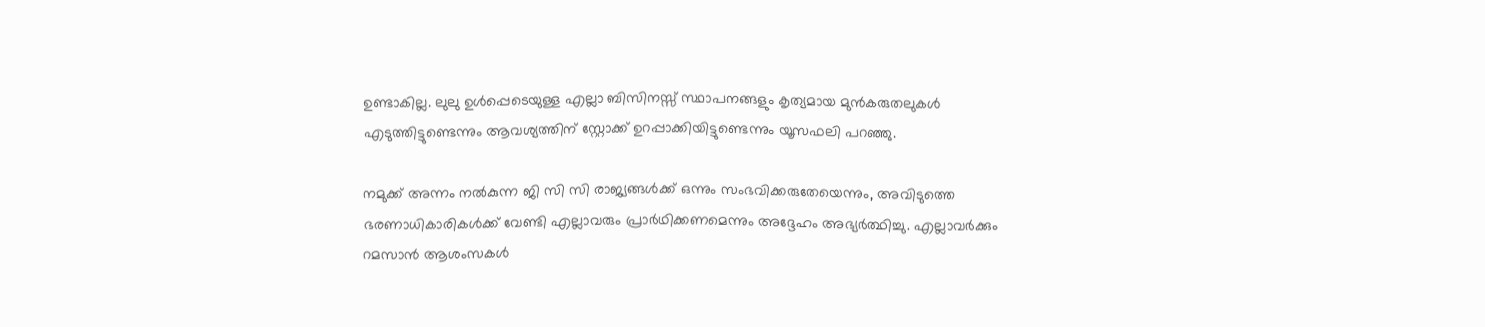ഉണ്ടാകില്ല. ലുലു ഉള്‍പ്പെടെയുള്ള എല്ലാ ബിസിനസ്സ് സ്ഥാപനങ്ങളും കൃത്യമായ മുന്‍കരുതലുകള്‍ എടുത്തിട്ടുണ്ടെന്നും ആവശ്യത്തിന് സ്റ്റോക്ക് ഉറപ്പാക്കിയിട്ടുണ്ടെന്നും യൂസഫലി പറഞ്ഞു.

നമുക്ക് അന്നം നല്‍കുന്ന ജി സി സി രാജ്യങ്ങള്‍ക്ക് ഒന്നും സംഭവിക്കരുതേയെന്നും, അവിടുത്തെ ഭരണാധികാരികള്‍ക്ക് വേണ്ടി എല്ലാവരും പ്രാര്‍ഥിക്കണമെന്നും അദ്ദേഹം അഭ്യര്‍ത്ഥിച്ചു. എല്ലാവര്‍ക്കും റമസാന്‍ ആശംസകള്‍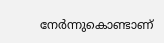നേര്‍ന്നുകൊണ്ടാണ്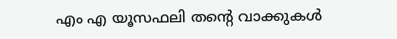എം എ യൂസഫലി തന്റെ വാക്കുകള്‍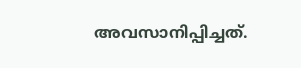അവസാനിപ്പിച്ചത്.